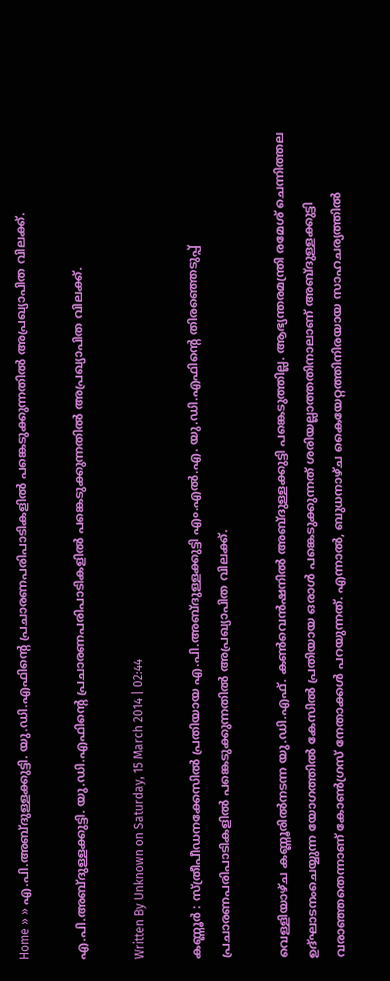Home » » എ.പി.അബ്ദുള്ളക്കുട്ടി. യു.ഡി.എഫിന്റെ പ്രചാരണപരിപാടികളില്‍ പങ്കെടുക്കുന്നതില്‍ അപ്രഖ്യാപിത വിലക്ക്.

എ.പി.അബ്ദുള്ളക്കുട്ടി. യു.ഡി.എഫിന്റെ പ്രചാരണപരിപാടികളില്‍ പങ്കെടുക്കുന്നതില്‍ അപ്രഖ്യാപിത വിലക്ക്.

Written By Unknown on Saturday, 15 March 2014 | 02:44

കണ്ണൂര്‍ : സ്ത്രീപീഡനക്കേസില്‍ പ്രതിയായ എ.പി.അബ്ദുള്ളക്കുട്ടി എം.എല്‍.എ. യു.ഡി.എഫിന്റെ തിരഞ്ഞെടുപ്പ് പ്രചാരണപരിപാടികളില്‍ പങ്കെടുക്കുന്നതില്‍ അപ്രഖ്യാപിത വിലക്ക്.

വെള്ളിയാഴ്ച കണ്ണൂരില്‍നടന്ന യു.ഡി.എഫ്. കണ്‍വെന്‍ഷനില്‍ അബ്ദുള്ളക്കുട്ടി പങ്കെടുത്തില്ല. ആഭ്യന്തരമന്ത്രി രമേശ് ചെന്നിത്തല ഉദ്ഘാടനംചെയ്യുന്ന യോഗത്തില്‍ കേസില്‍ പ്രതിയായ ഒരാള്‍ പങ്കെടുക്കുന്നത് ശരിയല്ലാത്തതിനാലാണ് അബ്ദുള്ളക്കുട്ടി വരാഞ്ഞതെന്നാണ് കോണ്‍ഗ്രസ് നേതാക്കള്‍ പറയുന്നത്. എന്നാല്‍, ബുധനാഴ്ച കൈയേറ്റത്തിനിരയായ സാഹചര്യത്തില്‍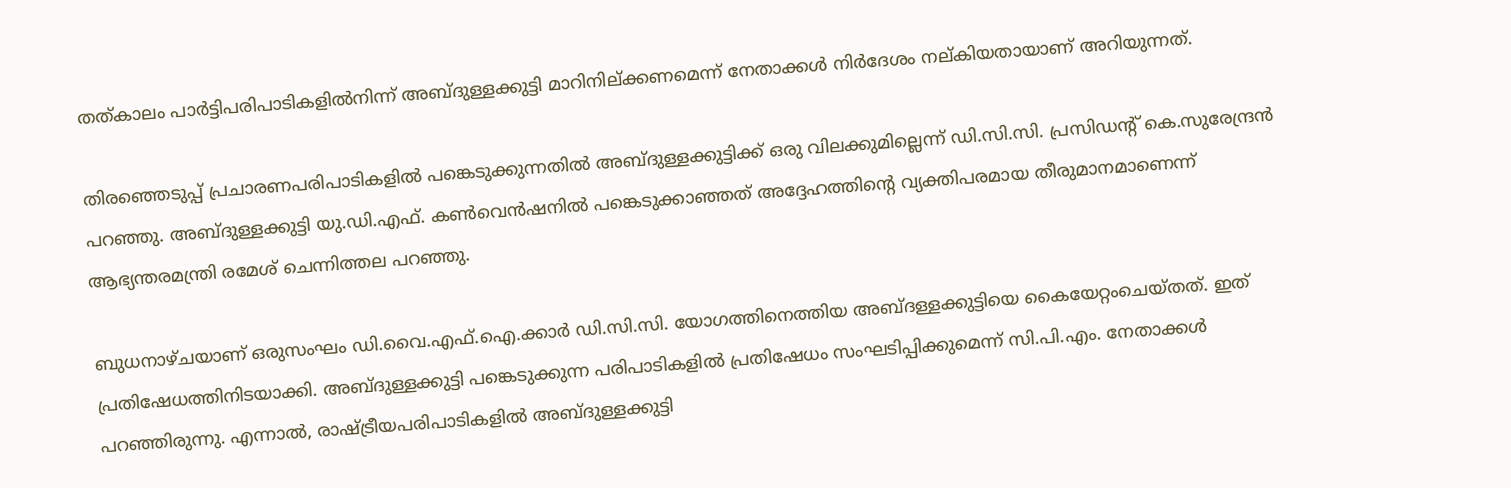തത്കാലം പാര്‍ട്ടിപരിപാടികളില്‍നിന്ന് അബ്ദുള്ളക്കുട്ടി മാറിനില്ക്കണമെന്ന് നേതാക്കള്‍ നിര്‍ദേശം നല്കിയതായാണ് അറിയുന്നത്.

തിരഞ്ഞെടുപ്പ് പ്രചാരണപരിപാടികളില്‍ പങ്കെടുക്കുന്നതില്‍ അബ്ദുള്ളക്കുട്ടിക്ക് ഒരു വിലക്കുമില്ലെന്ന് ഡി.സി.സി. പ്രസിഡന്‍റ് കെ.സുരേന്ദ്രന്‍ പറഞ്ഞു. അബ്ദുള്ളക്കുട്ടി യു.ഡി.എഫ്. കണ്‍വെന്‍ഷനില്‍ പങ്കെടുക്കാഞ്ഞത് അദ്ദേഹത്തിന്റെ വ്യക്തിപരമായ തീരുമാനമാണെന്ന് ആഭ്യന്തരമന്ത്രി രമേശ് ചെന്നിത്തല പറഞ്ഞു.

ബുധനാഴ്ചയാണ് ഒരുസംഘം ഡി.വൈ.എഫ്.ഐ.ക്കാര്‍ ഡി.സി.സി. യോഗത്തിനെത്തിയ അബ്ദള്ളക്കുട്ടിയെ കൈയേറ്റംചെയ്തത്. ഇത് പ്രതിഷേധത്തിനിടയാക്കി. അബ്ദുള്ളക്കുട്ടി പങ്കെടുക്കുന്ന പരിപാടികളില്‍ പ്രതിഷേധം സംഘടിപ്പിക്കുമെന്ന് സി.പി.എം. നേതാക്കള്‍ പറഞ്ഞിരുന്നു. എന്നാല്‍, രാഷ്ട്രീയപരിപാടികളില്‍ അബ്ദുള്ളക്കുട്ടി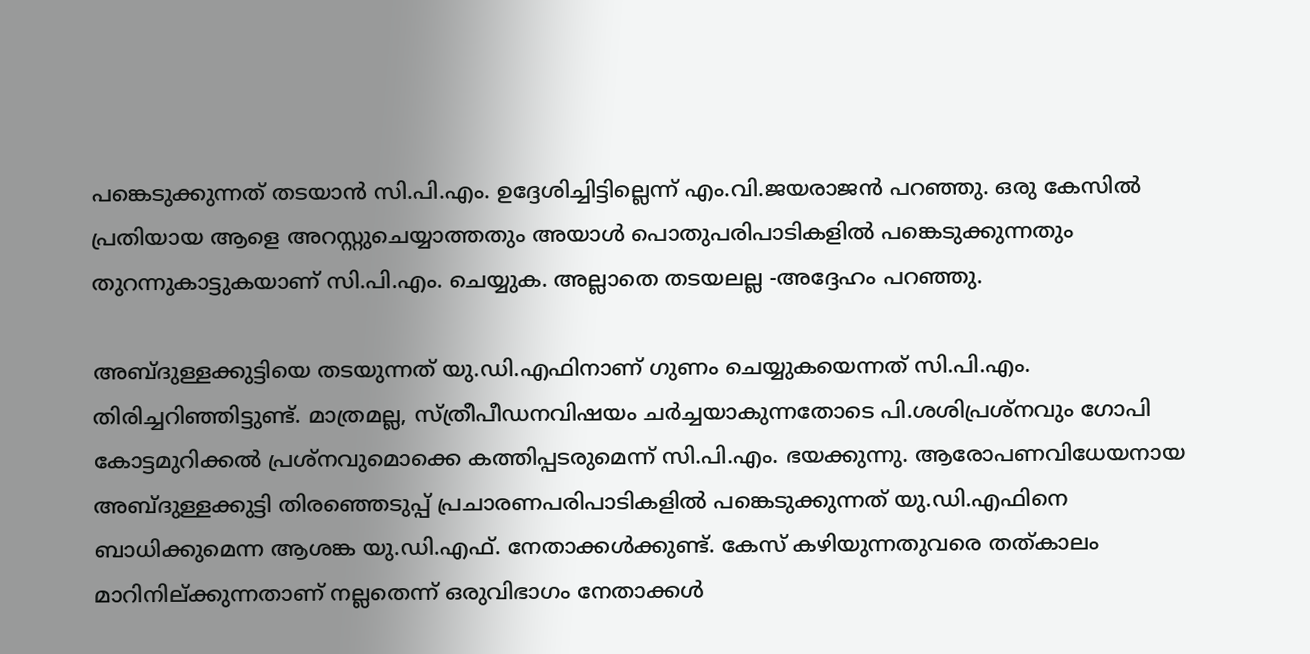പങ്കെടുക്കുന്നത് തടയാന്‍ സി.പി.എം. ഉദ്ദേശിച്ചിട്ടില്ലെന്ന് എം.വി.ജയരാജന്‍ പറഞ്ഞു. ഒരു കേസില്‍ പ്രതിയായ ആളെ അറസ്റ്റുചെയ്യാത്തതും അയാള്‍ പൊതുപരിപാടികളില്‍ പങ്കെടുക്കുന്നതും തുറന്നുകാട്ടുകയാണ് സി.പി.എം. ചെയ്യുക. അല്ലാതെ തടയലല്ല -അദ്ദേഹം പറഞ്ഞു.

അബ്ദുള്ളക്കുട്ടിയെ തടയുന്നത് യു.ഡി.എഫിനാണ് ഗുണം ചെയ്യുകയെന്നത് സി.പി.എം. തിരിച്ചറിഞ്ഞിട്ടുണ്ട്. മാത്രമല്ല, സ്ത്രീപീഡനവിഷയം ചര്‍ച്ചയാകുന്നതോടെ പി.ശശിപ്രശ്‌നവും ഗോപി കോട്ടമുറിക്കല്‍ പ്രശ്‌നവുമൊക്കെ കത്തിപ്പടരുമെന്ന് സി.പി.എം. ഭയക്കുന്നു. ആരോപണവിധേയനായ അബ്ദുള്ളക്കുട്ടി തിരഞ്ഞെടുപ്പ് പ്രചാരണപരിപാടികളില്‍ പങ്കെടുക്കുന്നത് യു.ഡി.എഫിനെ ബാധിക്കുമെന്ന ആശങ്ക യു.ഡി.എഫ്. നേതാക്കള്‍ക്കുണ്ട്. കേസ് കഴിയുന്നതുവരെ തത്കാലം മാറിനില്ക്കുന്നതാണ് നല്ലതെന്ന് ഒരുവിഭാഗം നേതാക്കള്‍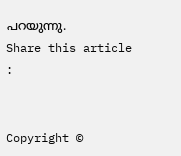പറയുന്നു.
Share this article :


Copyright ©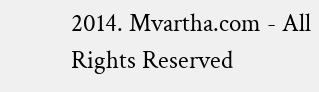2014. Mvartha.com - All Rights Reserved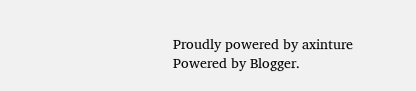Proudly powered by axinture
Powered by Blogger.